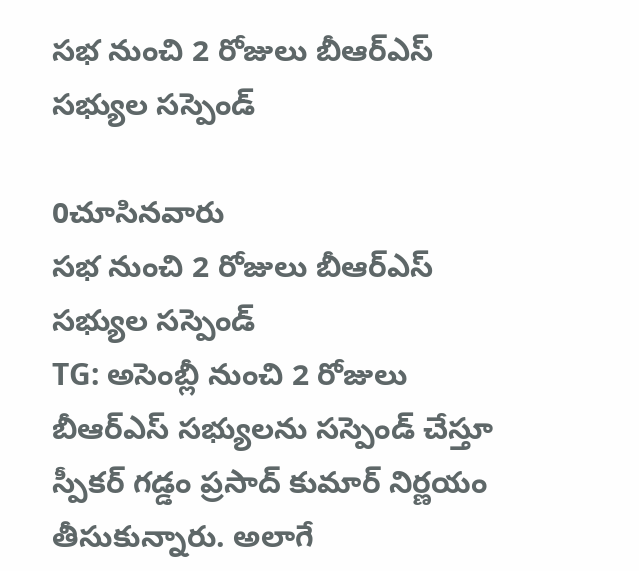సభ నుంచి 2 రోజులు బీఆర్ఎస్ సభ్యుల సస్పెండ్

0చూసినవారు
సభ నుంచి 2 రోజులు బీఆర్ఎస్ సభ్యుల సస్పెండ్
TG: అసెంబ్లీ నుంచి 2 రోజులు బీఆర్ఎస్ సభ్యులను సస్పెండ్ చేస్తూ స్పీకర్ గడ్డం ప్రసాద్ కుమార్ నిర్ణయం తీసుకున్నారు. అలాగే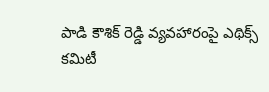పాడి కౌశిక్ రెడ్డి వ్యవహారంపై ఎథిక్స్ కమిటీ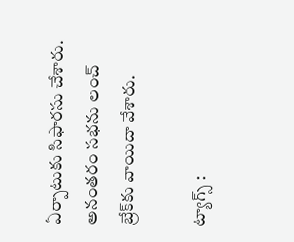ఏర్పాటుకు సిఫారసు చేశారు. అనంతరం సభను లంచ్ బ్రేక్‌కు వాయిదా వేశారు.

ట్యాగ్స్ :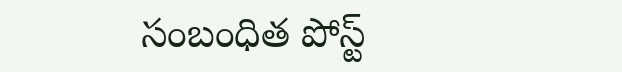సంబంధిత పోస్ట్